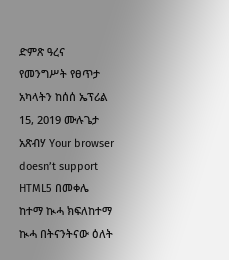ድምጽ ዓረና የመንግሥት የፀጥታ አካላትን ከሰሰ ኤፕሪል 15, 2019 ሙሉጌታ አጽብሃ Your browser doesn’t support HTML5 በመቀሌ ከተማ ኲሓ ክፍለከተማ ኲሓ በትናንትናው ዕለት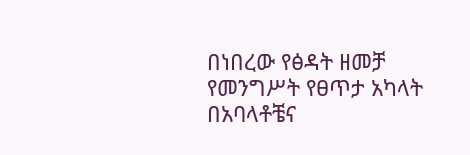በነበረው የፅዳት ዘመቻ የመንግሥት የፀጥታ አካላት በአባላቶቼና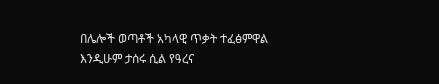በሌሎች ወጣቶች አካላዊ ጥቃት ተፈፅምዋል እንዲሁም ታሰሩ ሲል የዓረና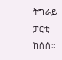ትግራይ ፓርቲ ከሰሰ።